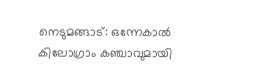നെടുമങ്ങാട്: ഒന്നേകാൽ കിലോഗ്രാം കഞ്ചാവുമായി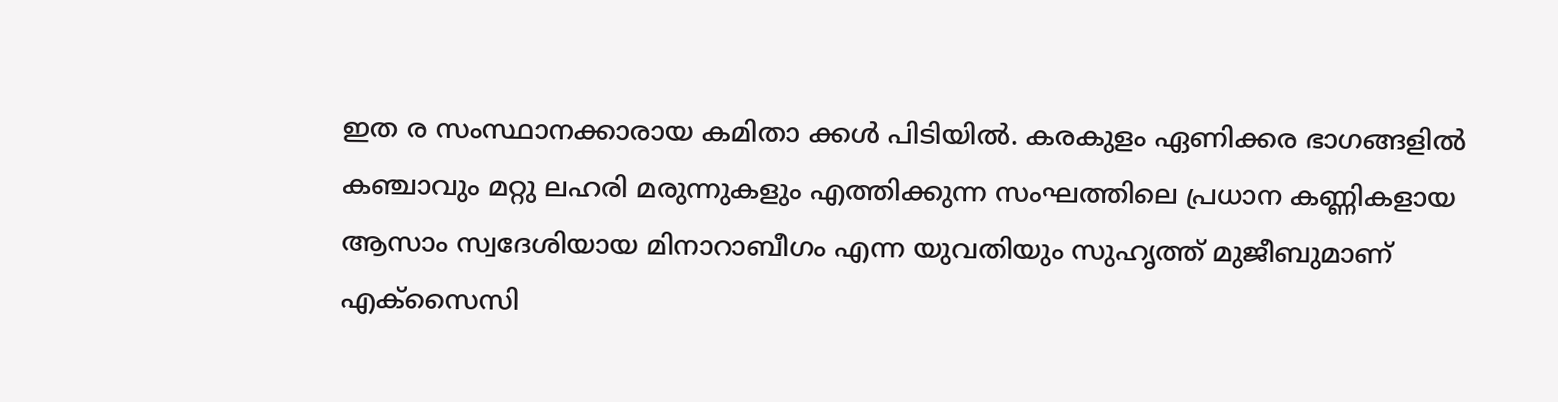ഇത ര സംസ്ഥാനക്കാരായ കമിതാ ക്കൾ പിടിയിൽ. കരകുളം ഏണിക്കര ഭാഗങ്ങളിൽ കഞ്ചാവും മറ്റു ലഹരി മരുന്നുകളും എത്തിക്കുന്ന സംഘത്തിലെ പ്രധാന കണ്ണികളായ ആസാം സ്വദേശിയായ മിനാറാബീഗം എന്ന യുവതിയും സുഹൃത്ത് മുജീബുമാണ് എക്സൈസി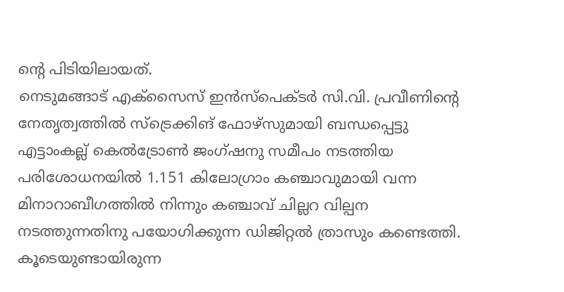ന്റെ പിടിയിലായത്.
നെടുമങ്ങാട് എക്സൈസ് ഇൻസ്പെക്ടർ സി.വി. പ്രവീണിന്റെ നേതൃത്വത്തിൽ സ്ട്രെക്കിങ് ഫോഴ്സുമായി ബന്ധപ്പെട്ടു എട്ടാംകല്ല് കെൽട്രോൺ ജംഗ്ഷനു സമീപം നടത്തിയ പരിശോധനയിൽ 1.151 കിലോഗ്രാം കഞ്ചാവുമായി വന്ന മിനാറാബീഗത്തിൽ നിന്നും കഞ്ചാവ് ചില്ലറ വില്പന നടത്തുന്നതിനു പയോഗിക്കുന്ന ഡിജിറ്റൽ ത്രാസും കണ്ടെത്തി. കൂടെയുണ്ടായിരുന്ന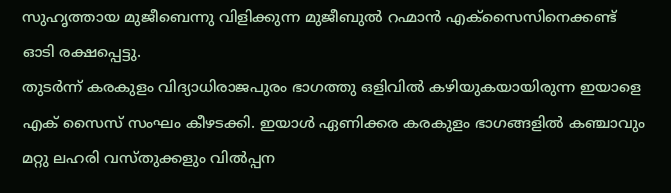സുഹൃത്തായ മുജീബെന്നു വിളിക്കുന്ന മുജീബുൽ റഹ്മാൻ എക്സൈസിനെക്കണ്ട് ഓടി രക്ഷപ്പെട്ടു.
തുടർന്ന് കരകുളം വിദ്യാധിരാജപുരം ഭാഗത്തു ഒളിവിൽ കഴിയുകയായിരുന്ന ഇയാളെ എക് സൈസ് സംഘം കീഴടക്കി. ഇയാൾ ഏണിക്കര കരകുളം ഭാഗങ്ങളിൽ കഞ്ചാവും മറ്റു ലഹരി വസ്തുക്കളും വിൽപ്പന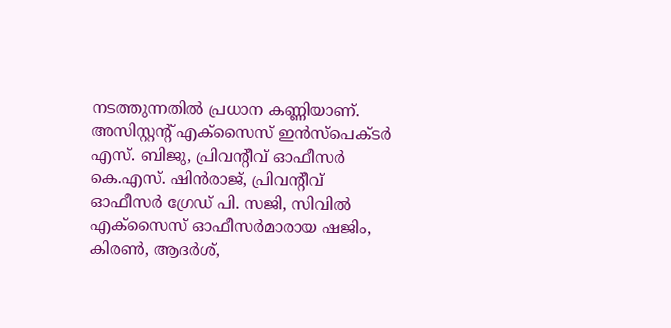നടത്തുന്നതിൽ പ്രധാന കണ്ണിയാണ്.
അസിസ്റ്റന്റ് എക്സൈസ് ഇൻസ്പെക്ടർ എസ്. ബിജു, പ്രിവന്റീവ് ഓഫീസർ കെ.എസ്. ഷിൻരാജ്, പ്രിവന്റീവ് ഓഫീസർ ഗ്രേഡ് പി. സജി, സിവിൽ എക്സൈസ് ഓഫീസർമാരായ ഷജിം, കിരൺ, ആദർശ്,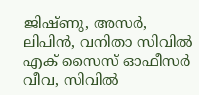ജിഷ്ണു, അസർ, ലിപിൻ, വനിതാ സിവിൽ എക് സൈസ് ഓഫീസർ വീവ, സിവിൽ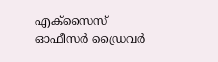എക്സൈസ് ഓഫീസർ ഡ്രൈവർ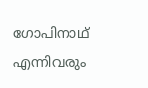ഗോപിനാഥ് എന്നിവരും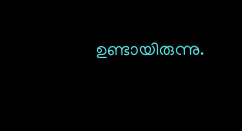ഉണ്ടായിരുന്നു.